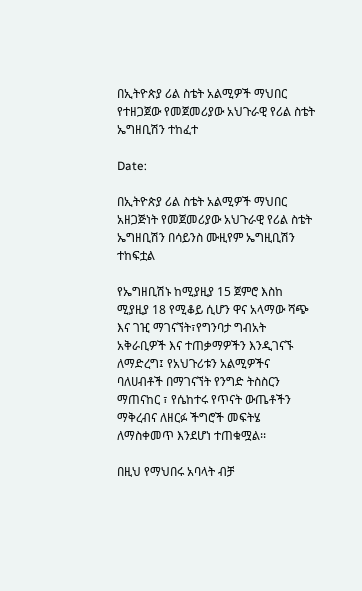በኢትዮጵያ ሪል ስቴት አልሚዎች ማህበር የተዘጋጀው የመጀመሪያው አህጉራዊ የሪል ስቴት ኤግዘቢሽን ተከፈተ

Date:

በኢትዮጵያ ሪል ስቴት አልሚዎች ማህበር አዘጋጅነት የመጀመሪያው አህጉራዊ የሪል ስቴት ኤግዘቢሽን በሳይንስ ሙዚየም ኤግዚቢሽን ተከፍቷል

የኤግዘቢሽኑ ከሚያዚያ 15 ጀምሮ እስከ ሚያዚያ 18 የሚቆይ ሲሆን ዋና አላማው ሻጭ እና ገዢ ማገናኘት፣የግንባታ ግብአት አቅራቢዎች እና ተጠቃማዎችን እንዲገናኙ ለማድረግ፤ የአህጉሪቱን አልሚዎችና ባለሀብቶች በማገናኘት የንግድ ትስስርን ማጠናከር ፣ የሴከተሩ የጥናት ውጤቶችን ማቅረብና ለዘርፉ ችግሮች መፍትሄ ለማስቀመጥ እንደሆነ ተጠቁሟል፡፡

በዚህ የማህበሩ አባላት ብቻ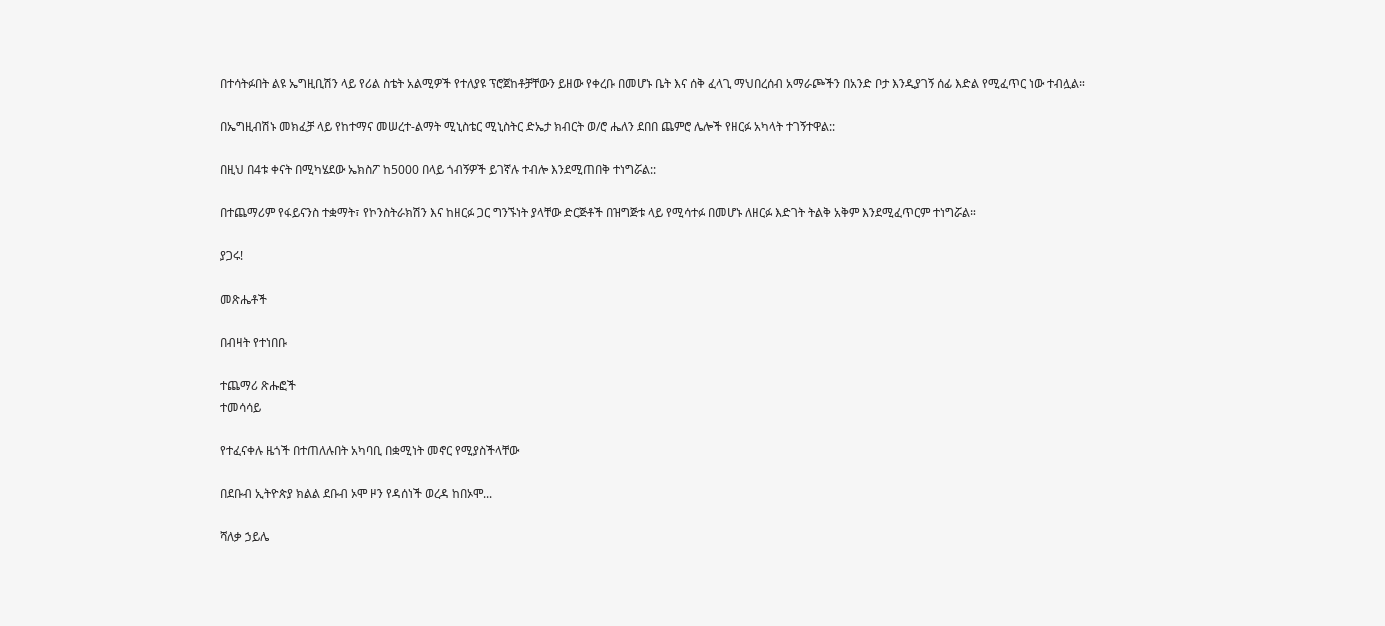በተሳትፉበት ልዩ ኤግዚቢሽን ላይ የሪል ስቴት አልሚዎች የተለያዩ ፕሮጀከቶቻቸውን ይዘው የቀረቡ በመሆኑ ቤት እና ሰቅ ፈላጊ ማህበረሰብ አማራጮችን በአንድ ቦታ እንዲያገኝ ሰፊ እድል የሚፈጥር ነው ተብሏል።

በኤግዚብሽኑ መክፈቻ ላይ የከተማና መሠረተ-ልማት ሚኒስቴር ሚኒስትር ድኤታ ክብርት ወ/ሮ ሔለን ደበበ ጨምሮ ሌሎች የዘርፉ አካላት ተገኝተዋል::

በዚህ በ4ቱ ቀናት በሚካሄደው ኤክስፖ ከ5000 በላይ ጎብኝዎች ይገኛሉ ተብሎ እንደሚጠበቅ ተነግሯል::

በተጨማሪም የፋይናንስ ተቋማት፣ የኮንስትራክሽን እና ከዘርፉ ጋር ግንኙነት ያላቸው ድርጅቶች በዝግጅቱ ላይ የሚሳተፉ በመሆኑ ለዘርፉ እድገት ትልቅ አቅም እንደሚፈጥርም ተነግሯል።

ያጋሩ!

መጽሔቶች

በብዛት የተነበቡ

ተጨማሪ ጽሑፎች
ተመሳሳይ

የተፈናቀሉ ዜጎች በተጠለሉበት አካባቢ በቋሚነት መኖር የሚያስችላቸው

በደቡብ ኢትዮጵያ ክልል ደቡብ ኦሞ ዞን የዳሰነች ወረዳ ከበኦሞ...

ሻለቃ ኃይሌ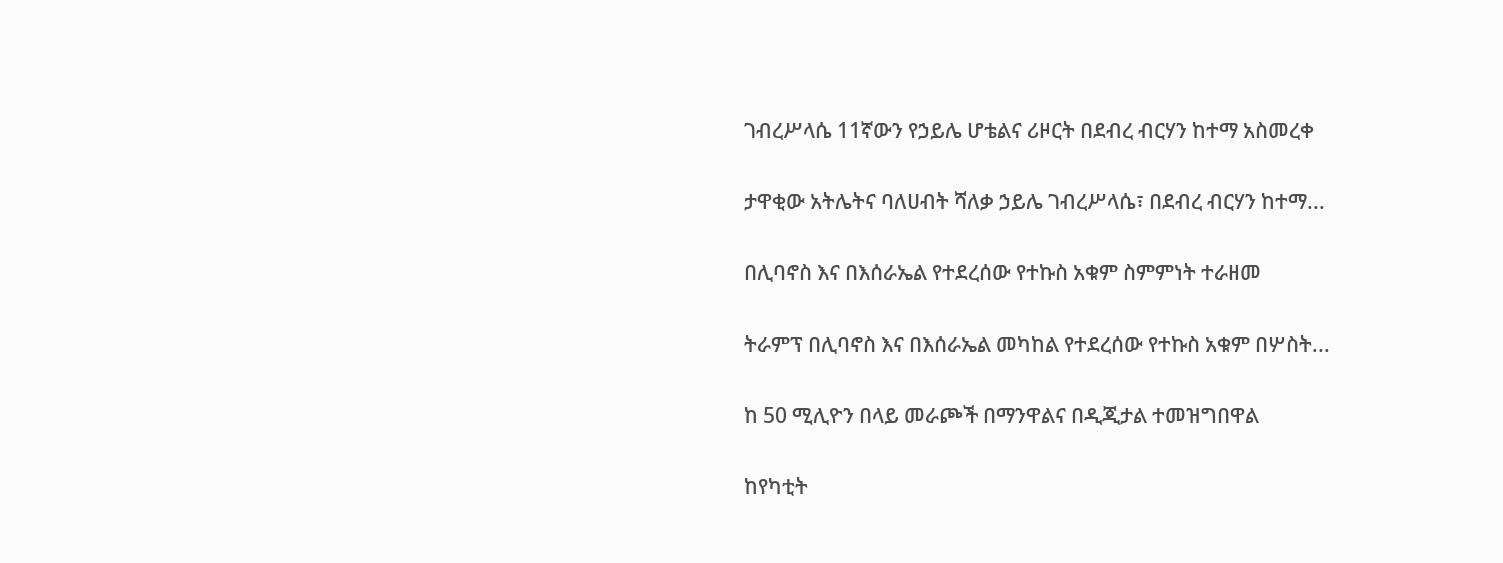ገብረሥላሴ 11ኛውን የኃይሌ ሆቴልና ሪዞርት በደብረ ብርሃን ከተማ አስመረቀ

ታዋቂው አትሌትና ባለሀብት ሻለቃ ኃይሌ ገብረሥላሴ፣ በደብረ ብርሃን ከተማ...

በሊባኖስ እና በእሰራኤል የተደረሰው የተኩስ አቁም ስምምነት ተራዘመ

ትራምፕ በሊባኖስ እና በእሰራኤል መካከል የተደረሰው የተኩስ አቁም በሦስት...

ከ 50 ሚሊዮን በላይ መራጮች በማንዋልና በዲጂታል ተመዝግበዋል

ከየካቲት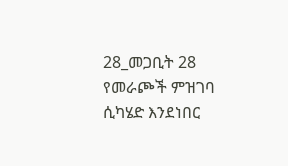28_መጋቢት 28 የመራጮች ምዝገባ ሲካሄድ እንደነበር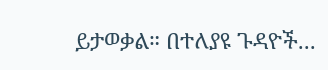ይታወቃል። በተለያዩ ጉዳዮች...